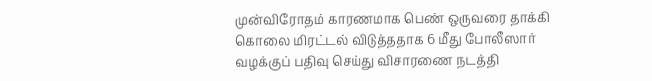முன்விரோதம் காரணமாக பெண் ஒருவரை தாக்கி கொலை மிரட்டல் விடுத்ததாக 6 மீது போலீஸார் வழக்குப் பதிவு செய்து விசாரணை நடத்தி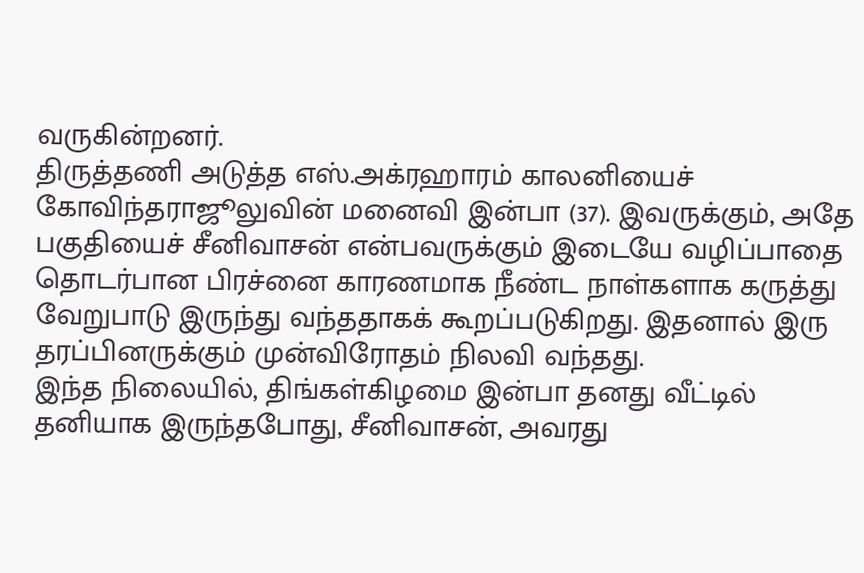வருகின்றனர்.
திருத்தணி அடுத்த எஸ்.அக்ரஹாரம் காலனியைச் கோவிந்தராஜூலுவின் மனைவி இன்பா (37). இவருக்கும், அதே பகுதியைச் சீனிவாசன் என்பவருக்கும் இடையே வழிப்பாதை தொடர்பான பிரச்னை காரணமாக நீண்ட நாள்களாக கருத்து வேறுபாடு இருந்து வந்ததாகக் கூறப்படுகிறது. இதனால் இரு தரப்பினருக்கும் முன்விரோதம் நிலவி வந்தது.
இந்த நிலையில், திங்கள்கிழமை இன்பா தனது வீட்டில் தனியாக இருந்தபோது, சீனிவாசன், அவரது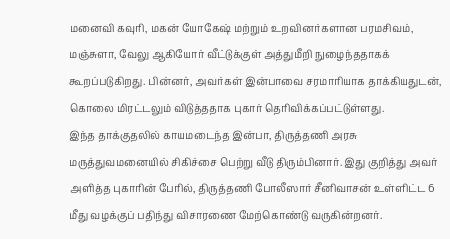மனைவி கவுரி, மகன் யோகேஷ் மற்றும் உறவினர்களான பரமசிவம், மஞ்சுளா, வேலு ஆகியோர் வீட்டுக்குள் அத்துமீறி நுழைந்ததாகக் கூறப்படுகிறது. பின்னர், அவர்கள் இன்பாவை சரமாரியாக தாக்கியதுடன், கொலை மிரட்டலும் விடுத்ததாக புகார் தெரிவிக்கப்பட்டுள்ளது.
இந்த தாக்குதலில் காயமடைந்த இன்பா, திருத்தணி அரசு மருத்துவமனையில் சிகிச்சை பெற்று வீடு திரும்பினார். இது குறித்து அவர் அளித்த புகாரின் பேரில், திருத்தணி போலீஸார் சீனிவாசன் உள்ளிட்ட 6 மீது வழக்குப் பதிந்து விசாரணை மேற்கொண்டு வருகின்றனர்.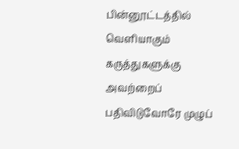பின்னூட்டத்தில் வெளியாகும் கருத்துகளுக்கு அவற்றைப் பதிவிடுவோரே முழுப்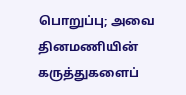பொறுப்பு; அவை தினமணியின் கருத்துகளைப்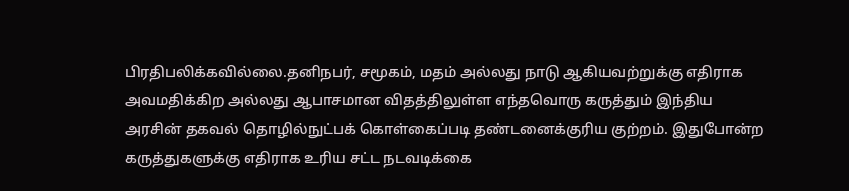பிரதிபலிக்கவில்லை.தனிநபர், சமூகம், மதம் அல்லது நாடு ஆகியவற்றுக்கு எதிராக அவமதிக்கிற அல்லது ஆபாசமான விதத்திலுள்ள எந்தவொரு கருத்தும் இந்திய அரசின் தகவல் தொழில்நுட்பக் கொள்கைப்படி தண்டனைக்குரிய குற்றம். இதுபோன்ற கருத்துகளுக்கு எதிராக உரிய சட்ட நடவடிக்கை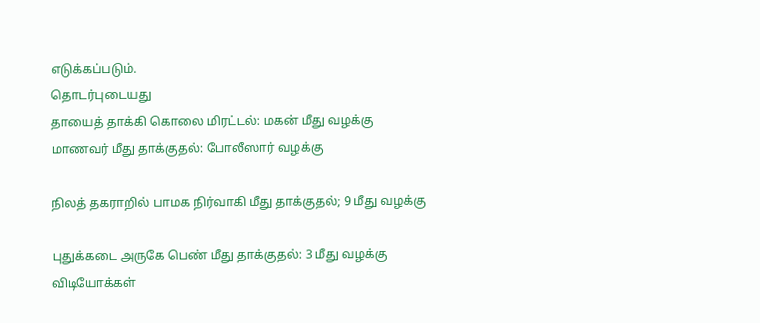எடுக்கப்படும்.
தொடர்புடையது
தாயைத் தாக்கி கொலை மிரட்டல்: மகன் மீது வழக்கு
மாணவர் மீது தாக்குதல்: போலீஸார் வழக்கு

நிலத் தகராறில் பாமக நிர்வாகி மீது தாக்குதல்; 9 மீது வழக்கு

புதுக்கடை அருகே பெண் மீது தாக்குதல்: 3 மீது வழக்கு
விடியோக்கள்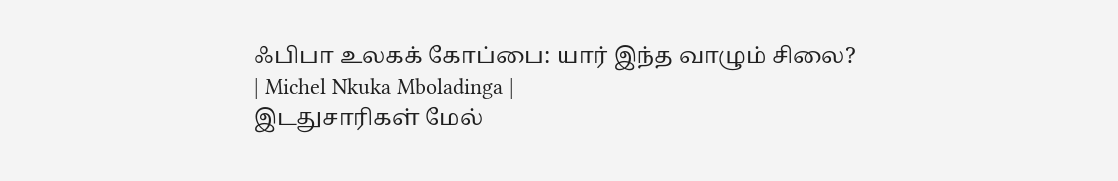ஃபிபா உலகக் கோப்பை: யார் இந்த வாழும் சிலை? | Michel Nkuka Mboladinga |
இடதுசாரிகள் மேல்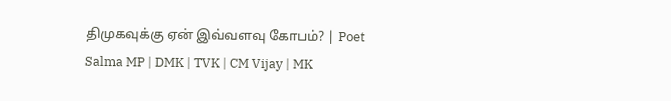திமுகவுக்கு ஏன் இவ்வளவு கோபம்? | Poet Salma MP | DMK | TVK | CM Vijay | MK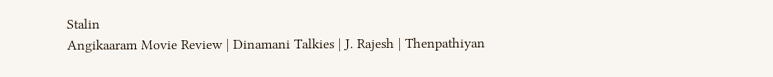Stalin
Angikaaram Movie Review | Dinamani Talkies | J. Rajesh | Thenpathiyan